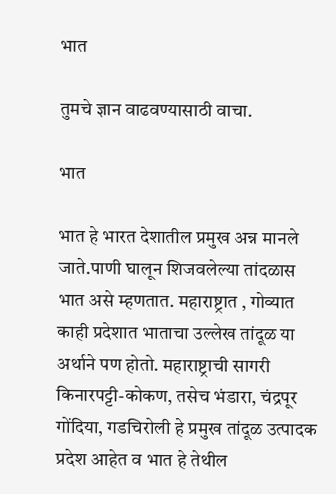भात

तुमचे ज्ञान वाढवण्यासाठी वाचा.

भात

भात हे भारत देशातील प्रमुख अन्न मानले जाते.पाणी घालून शिजवलेल्या तांदळास भात असे म्हणतात. महाराष्ट्रात , गोव्यात काही प्रदेशात भाताचा उल्लेख तांदूळ या अर्थाने पण होतो. महाराष्ट्राची सागरी किनारपट्टी-कोकण, तसेच भंडारा, चंद्रपूर गोंदिया, गडचिरोली हे प्रमुख तांदूळ उत्पादक प्रदेश आहेत व भात हे तेथील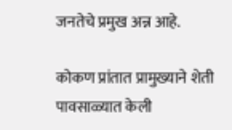जनतेचे प्रमुख अन्न आहे.

कोकण प्रांतात प्रामुख्याने शेती पावसाळ्यात केली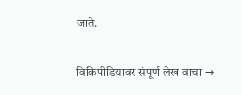जाते.

विकिपीडियावर संपूर्ण लेख वाचा →